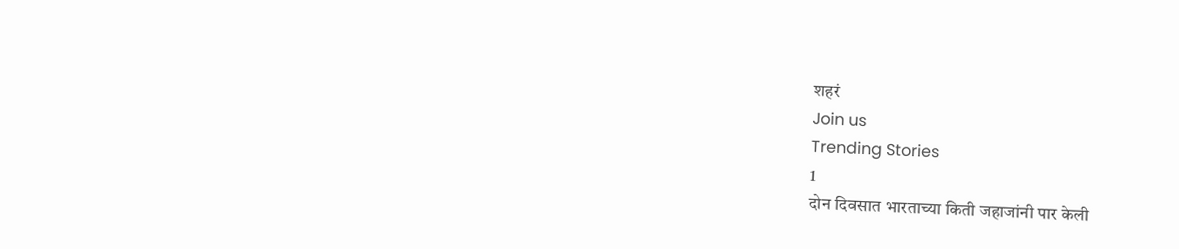शहरं
Join us
Trending Stories
1
दोन दिवसात भारताच्या किती जहाजांनी पार केली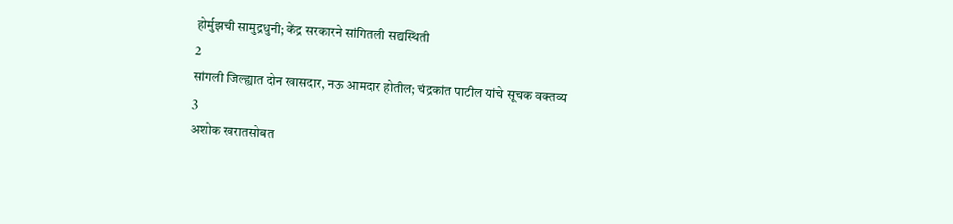होर्मुझची सामुद्रधुनी; केंद्र सरकारने सांगितली सद्यस्थिती
2
सांगली जिल्ह्यात दोन खासदार, नऊ आमदार होतील; चंद्रकांत पाटील यांचे सूचक वक्तव्य
3
अशोक खरातसोबत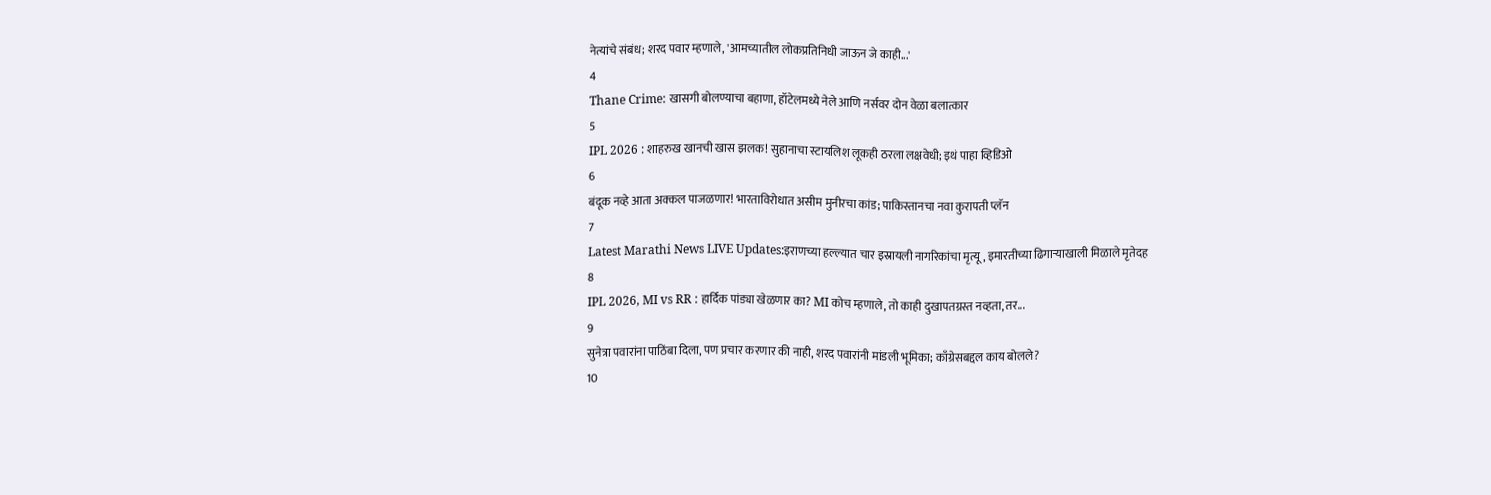नेत्यांचे संबंध; शरद पवार म्हणाले, 'आमच्यातील लोकप्रतिनिधी जाऊन जे काही...'
4
Thane Crime: खासगी बोलण्याचा बहाणा, हॉटेलमध्ये नेले आणि नर्सवर दोन वेळा बलात्कार
5
IPL 2026 : शाहरुख खानची खास झलक! सुहानाचा स्टायलिश लूकही ठरला लक्षवेधी; इथं पाहा व्हिडिओ
6
बंदूक नव्हे आता अक्कल पाजळणार! भारताविरोधात असीम मुनीरचा कांड; पाकिस्तानचा नवा कुरापती प्लॅन
7
Latest Marathi News LIVE Updates:इराणच्या हल्ल्यात चार इस्रायली नागरिकांचा मृत्यू, इमारतीच्या ढिगाऱ्याखाली मिळाले मृतेदह
8
IPL 2026, MI vs RR : हार्दिक पांड्या खेळणार का? MI कोच म्हणाले, तो काही दुखापतग्रस्त नव्हता, तर...
9
सुनेत्रा पवारांना पाठिंबा दिला, पण प्रचार करणार की नाही, शरद पवारांनी मांडली भूमिका; काँग्रेसबद्दल काय बोलले?
10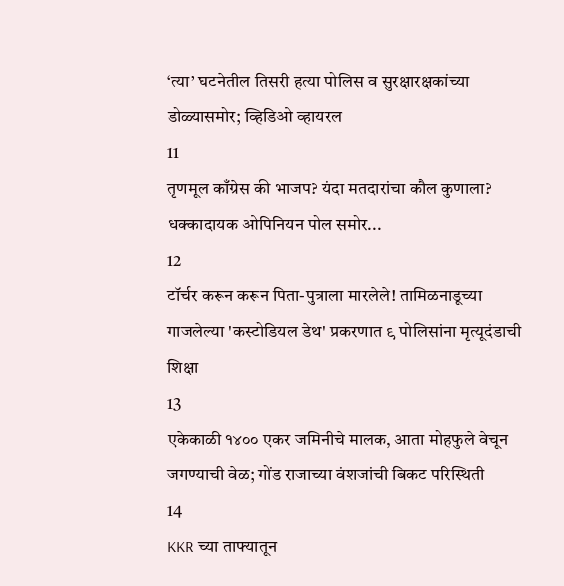‘त्या’ घटनेतील तिसरी हत्या पोलिस व सुरक्षारक्षकांच्या डोळ्यासमोर; व्हिडिओ व्हायरल
11
तृणमूल काँग्रेस की भाजप? यंदा मतदारांचा कौल कुणाला? धक्कादायक ओपिनियन पोल समोर...
12
टॉर्चर करून करून पिता-पुत्राला मारलेले! तामिळनाडूच्या गाजलेल्या 'कस्टोडियल डेथ' प्रकरणात ९ पोलिसांना मृत्यूदंडाची शिक्षा
13
एकेकाळी १४०० एकर जमिनीचे मालक, आता मोहफुले वेचून जगण्याची वेळ; गोंड राजाच्या वंशजांची बिकट परिस्थिती
14
KKR च्या ताफ्यातून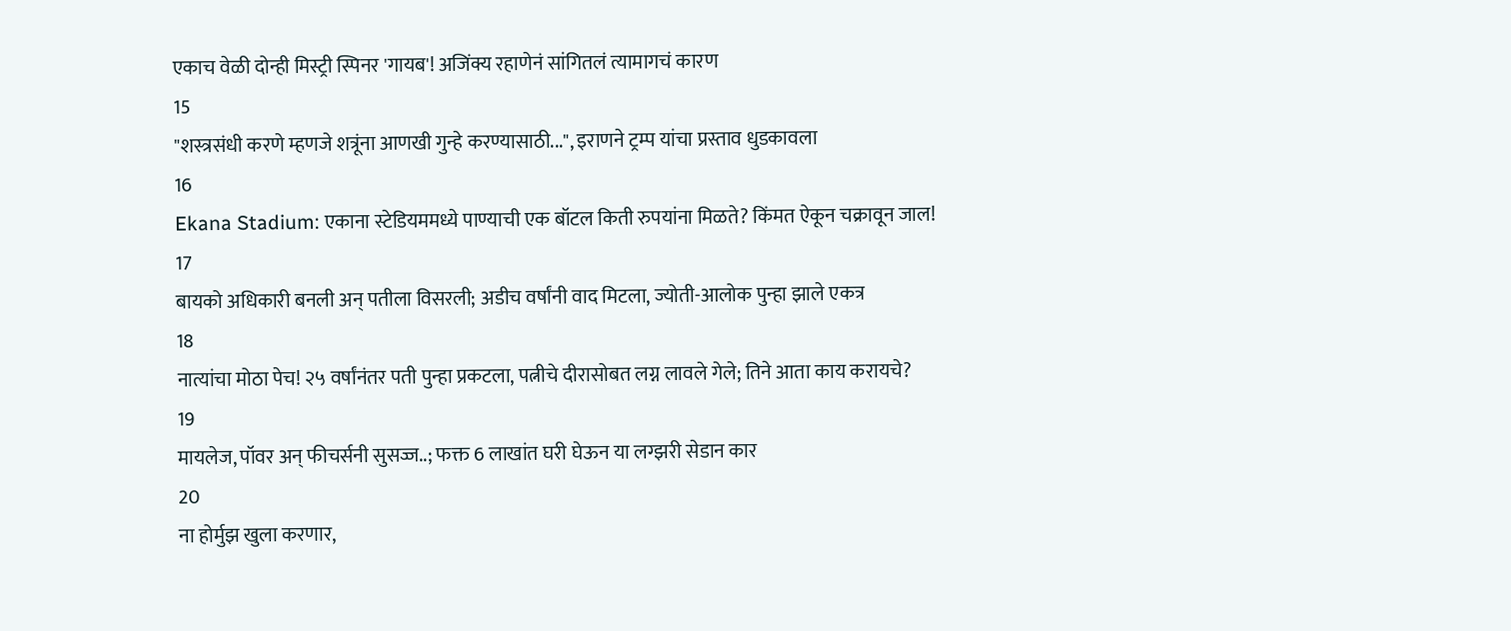एकाच वेळी दोन्ही मिस्ट्री स्पिनर 'गायब'! अजिंक्य रहाणेनं सांगितलं त्यामागचं कारण
15
"शस्त्रसंधी करणे म्हणजे शत्रूंना आणखी गुन्हे करण्यासाठी...", इराणने ट्रम्प यांचा प्रस्ताव धुडकावला
16
Ekana Stadium: एकाना स्टेडियममध्ये पाण्याची एक बॉटल किती रुपयांना मिळते? किंमत ऐकून चक्रावून जाल!
17
बायको अधिकारी बनली अन् पतीला विसरली; अडीच वर्षांनी वाद मिटला, ज्योती-आलोक पुन्हा झाले एकत्र
18
नात्यांचा मोठा पेच! २५ वर्षांनंतर पती पुन्हा प्रकटला, पत्नीचे दीरासोबत लग्न लावले गेले; तिने आता काय करायचे?
19
मायलेज, पॉवर अन् फीचर्सनी सुसज्ज..; फक्त 6 लाखांत घरी घेऊन या लग्झरी सेडान कार
20
ना होर्मुझ खुला करणार,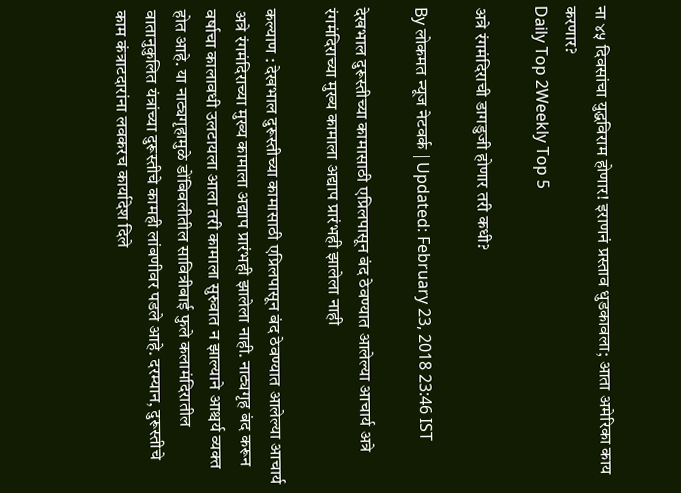ना ४५ दिवसांचा युद्धविराम होणार! इराणनं प्रस्ताव धुडकावला; आता अमेरिका काय करणार?
Daily Top 2Weekly Top 5

अत्रे रंगमंदिराची डागडुजी होणार तरी कधी?

By लोकमत न्यूज नेटवर्क | Updated: February 23, 2018 23:46 IST

देखभाल दुरूस्तीच्या कामासाठी एप्रिलपासून बंद ठेवण्यात आलेल्या आचार्य अत्रे रंगमंदिराच्या मुख्य कामाला अद्याप प्रारंभही झालेला नाही

कल्याण : देखभाल दुरूस्तीच्या कामासाठी एप्रिलपासून बंद ठेवण्यात आलेल्या आचार्य अत्रे रंगमंदिराच्या मुख्य कामाला अद्याप प्रारंभही झालेला नाही. नाट्यगृह बंद करून वर्षाचा कालावधी उलटायला आला तरी कामाला सुरुवात न झाल्याने आश्चर्य व्यक्त होत आहे. या नाट्यगृहामुळे डोंबिवलीतील सावित्रीबाई फुले कलामंदिरातील वातानुकुलित यंत्रांच्या दुरूस्तीचे कामही लांबणीवर पडले आहे. दरम्यान, दुरूस्तीचे काम कंत्राटदारांना लवकरच कार्यादेश दिले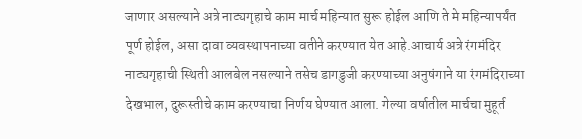जाणार असल्याने अत्रे नाट्यगृहाचे काम मार्च महिन्यात सुरू होईल आणि ते मे महिन्यापर्यंत पूर्ण होईल, असा दावा व्यवस्थापनाच्या वतीने करण्यात येत आहे.आचार्य अत्रे रंगमंदिर नाट्यगृहाची स्थिती आलबेल नसल्याने तसेच डागडुजी करण्याच्या अनुषंगाने या रंगमंदिराच्या देखभाल, दुरूस्तीचे काम करण्याचा निर्णय घेण्यात आला. गेल्या वर्षातील मार्चचा मुहूर्त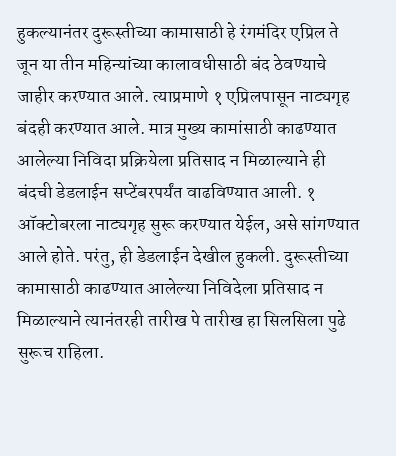हुकल्यानंतर दुरूस्तीच्या कामासाठी हे रंगमंदिर एप्रिल ते जून या तीन महिन्यांच्या कालावधीसाठी बंद ठेवण्याचे जाहीर करण्यात आले. त्याप्रमाणे १ एप्रिलपासून नाट्यगृह बंदही करण्यात आले. मात्र मुख्य कामांसाठी काढण्यात आलेल्या निविदा प्रक्रियेला प्रतिसाद न मिळाल्याने ही बंदची डेडलाईन सप्टेंबरपर्यंत वाढविण्यात आली. १ ऑक्टोबरला नाट्यगृह सुरू करण्यात येईल, असे सांगण्यात आले होते. परंतु, ही डेडलाईन देखील हुकली. दुरूस्तीच्या कामासाठी काढण्यात आलेल्या निविदेला प्रतिसाद न मिळाल्याने त्यानंतरही तारीख पे तारीख हा सिलसिला पुढे सुरूच राहिला.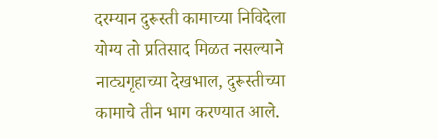दरम्यान दुरूस्ती कामाच्या निविदेला योग्य तो प्रतिसाद मिळत नसल्याने नाट्यगृहाच्या देखभाल, दुरूस्तीच्या कामाचे तीन भाग करण्यात आले.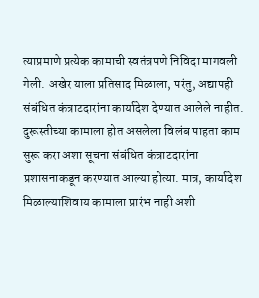त्याप्रमाणे प्रत्येक कामाची स्वतंत्रपणे निविदा मागवली गेली. अखेर याला प्रतिसाद मिळाला, परंतु, अद्यापही संबंधित कंत्राटदारांना कार्यादेश देण्यात आलेले नाहीत. दुरूस्तीच्या कामाला होत असलेला विलंब पाहता काम सुरू करा अशा सूचना संबंधित कंत्राटदारांना प्रशासनाकडून करण्यात आल्या होत्या. मात्र, कार्यादेश मिळाल्याशिवाय कामाला प्रारंभ नाही अशी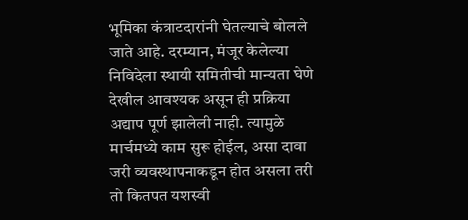भूमिका कंत्राटदारांनी घेतल्याचे बोलले जाते आहे. दरम्यान, मंजूर केलेल्या निविदेला स्थायी समितीची मान्यता घेणे देखील आवश्यक असून ही प्रक्रिया अद्याप पूर्ण झालेली नाही. त्यामुळे मार्चमध्ये काम सुरू होईल, असा दावा जरी व्यवस्थापनाकडून होत असला तरी तो कितपत यशस्वी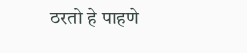ठरतो हे पाहणे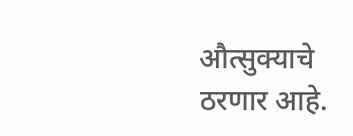औत्सुक्याचे ठरणार आहे.